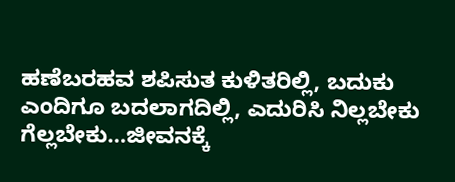ಹಣೆಬರಹವ ಶಪಿಸುತ ಕುಳಿತರಿಲ್ಲಿ, ಬದುಕು ಎಂದಿಗೂ ಬದಲಾಗದಿಲ್ಲಿ, ಎದುರಿಸಿ ನಿಲ್ಲಬೇಕು ಗೆಲ್ಲಬೇಕು…ಜೀವನಕ್ಕೆ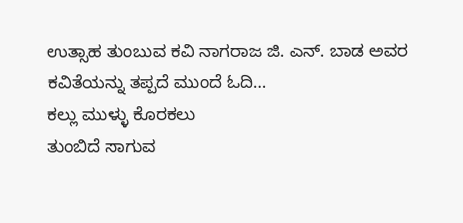ಉತ್ಸಾಹ ತುಂಬುವ ಕವಿ ನಾಗರಾಜ ಜಿ. ಎನ್. ಬಾಡ ಅವರ ಕವಿತೆಯನ್ನು ತಪ್ಪದೆ ಮುಂದೆ ಓದಿ…
ಕಲ್ಲು ಮುಳ್ಳು ಕೊರಕಲು
ತುಂಬಿದೆ ಸಾಗುವ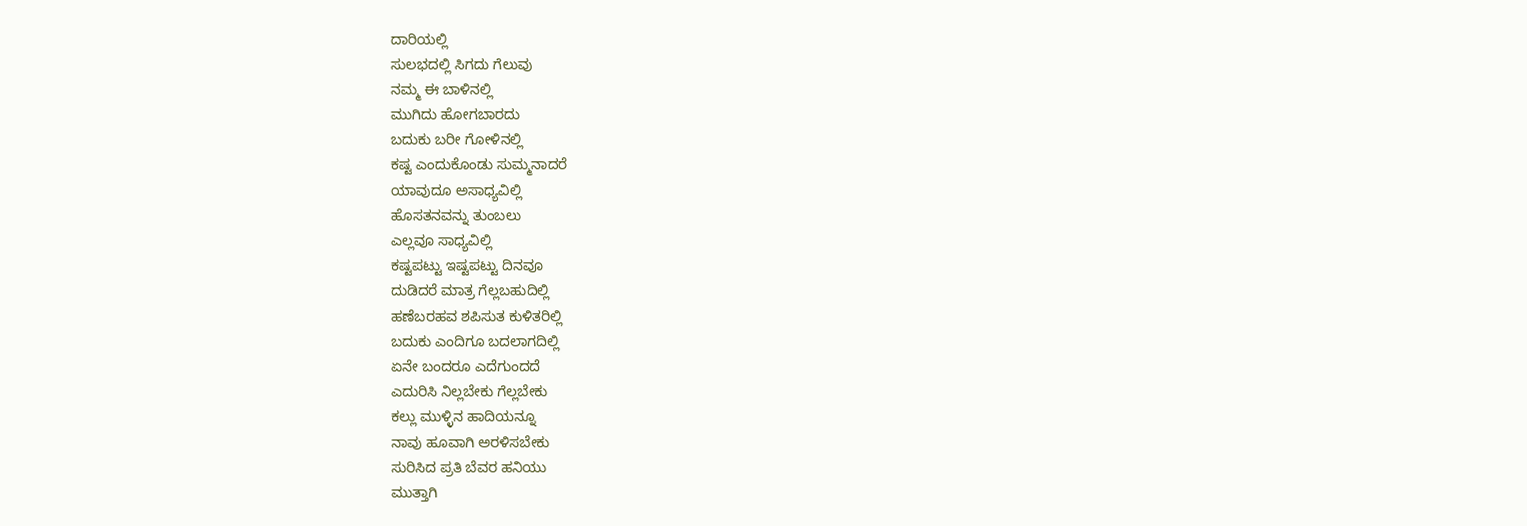ದಾರಿಯಲ್ಲಿ
ಸುಲಭದಲ್ಲಿ ಸಿಗದು ಗೆಲುವು
ನಮ್ಮ ಈ ಬಾಳಿನಲ್ಲಿ
ಮುಗಿದು ಹೋಗಬಾರದು
ಬದುಕು ಬರೀ ಗೋಳಿನಲ್ಲಿ
ಕಷ್ಟ ಎಂದುಕೊಂಡು ಸುಮ್ಮನಾದರೆ
ಯಾವುದೂ ಅಸಾಧ್ಯವಿಲ್ಲಿ
ಹೊಸತನವನ್ನು ತುಂಬಲು
ಎಲ್ಲವೂ ಸಾಧ್ಯವಿಲ್ಲಿ
ಕಷ್ಟಪಟ್ಟು ಇಷ್ಟಪಟ್ಟು ದಿನವೂ
ದುಡಿದರೆ ಮಾತ್ರ ಗೆಲ್ಲಬಹುದಿಲ್ಲಿ
ಹಣೆಬರಹವ ಶಪಿಸುತ ಕುಳಿತರಿಲ್ಲಿ
ಬದುಕು ಎಂದಿಗೂ ಬದಲಾಗದಿಲ್ಲಿ
ಏನೇ ಬಂದರೂ ಎದೆಗುಂದದೆ
ಎದುರಿಸಿ ನಿಲ್ಲಬೇಕು ಗೆಲ್ಲಬೇಕು
ಕಲ್ಲು ಮುಳ್ಳಿನ ಹಾದಿಯನ್ನೂ
ನಾವು ಹೂವಾಗಿ ಅರಳಿಸಬೇಕು
ಸುರಿಸಿದ ಪ್ರತಿ ಬೆವರ ಹನಿಯು
ಮುತ್ತಾಗಿ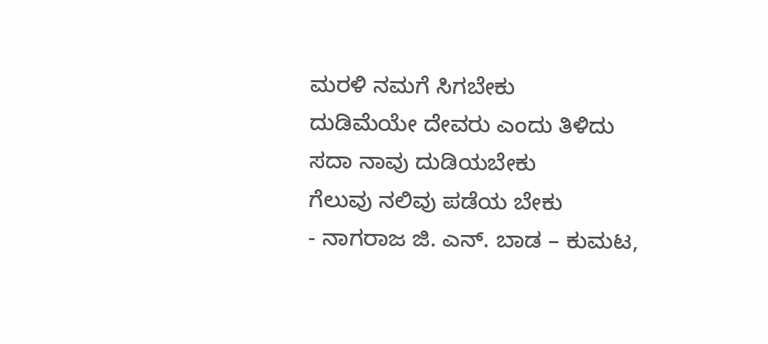ಮರಳಿ ನಮಗೆ ಸಿಗಬೇಕು
ದುಡಿಮೆಯೇ ದೇವರು ಎಂದು ತಿಳಿದು
ಸದಾ ನಾವು ದುಡಿಯಬೇಕು
ಗೆಲುವು ನಲಿವು ಪಡೆಯ ಬೇಕು
- ನಾಗರಾಜ ಜಿ. ಎನ್. ಬಾಡ – ಕುಮಟ,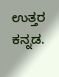ಉತ್ತರ ಕನ್ನಡ.